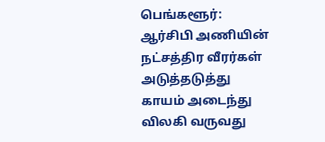பெங்களூர்: ஆர்சிபி அணியின் நட்சத்திர வீரர்கள் அடுத்தடுத்து காயம் அடைந்து விலகி வருவது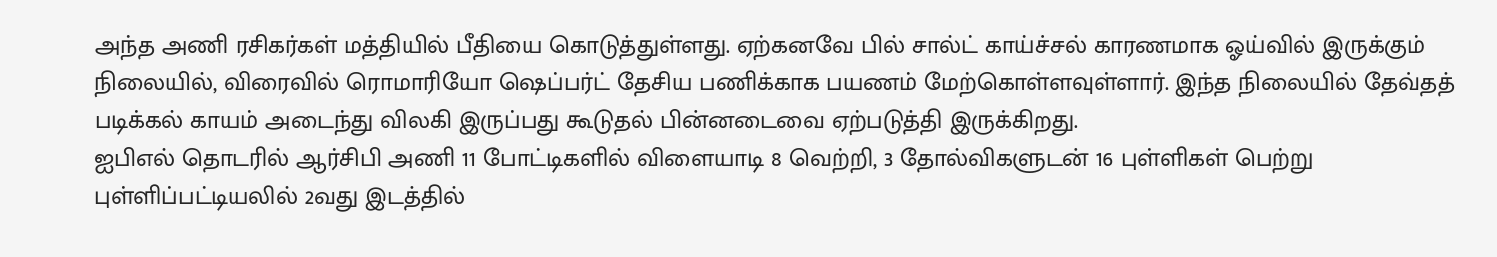அந்த அணி ரசிகர்கள் மத்தியில் பீதியை கொடுத்துள்ளது. ஏற்கனவே பில் சால்ட் காய்ச்சல் காரணமாக ஓய்வில் இருக்கும் நிலையில், விரைவில் ரொமாரியோ ஷெப்பர்ட் தேசிய பணிக்காக பயணம் மேற்கொள்ளவுள்ளார். இந்த நிலையில் தேவ்தத் படிக்கல் காயம் அடைந்து விலகி இருப்பது கூடுதல் பின்னடைவை ஏற்படுத்தி இருக்கிறது.
ஐபிஎல் தொடரில் ஆர்சிபி அணி 11 போட்டிகளில் விளையாடி 8 வெற்றி, 3 தோல்விகளுடன் 16 புள்ளிகள் பெற்று புள்ளிப்பட்டியலில் 2வது இடத்தில்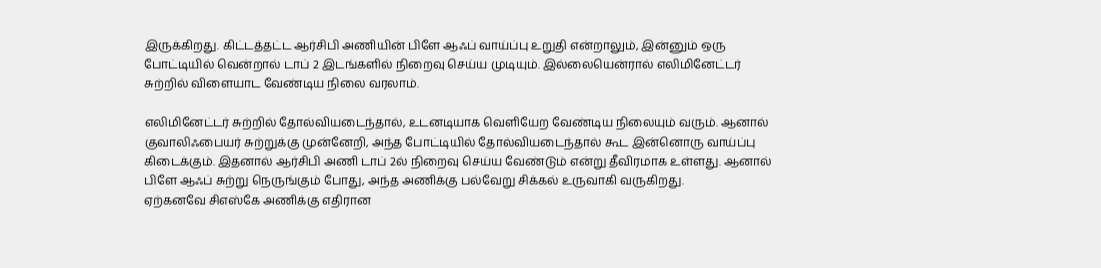இருக்கிறது. கிட்டத்தட்ட ஆர்சிபி அணியின் பிளே ஆஃப் வாய்ப்பு உறுதி என்றாலும், இன்னும் ஒரு போட்டியில் வென்றால் டாப் 2 இடங்களில் நிறைவு செய்ய முடியும். இல்லையென்ரால் எலிமினேட்டர் சுற்றில் விளையாட வேண்டிய நிலை வரலாம்.

எலிமினேட்டர் சுற்றில் தோல்வியடைந்தால், உடனடியாக வெளியேற வேண்டிய நிலையும் வரும். ஆனால் குவாலிஃபையர் சுற்றுக்கு முன்னேறி, அந்த போட்டியில் தோல்வியடைந்தால் கூட இன்னொரு வாய்ப்பு கிடைக்கும். இதனால் ஆர்சிபி அணி டாப் 2ல் நிறைவு செய்ய வேண்டும் என்று தீவிரமாக உள்ளது. ஆனால் பிளே ஆஃப் சுற்று நெருங்கும் போது, அந்த அணிக்கு பல்வேறு சிக்கல் உருவாகி வருகிறது.
ஏற்கனவே சிஎஸ்கே அணிக்கு எதிரான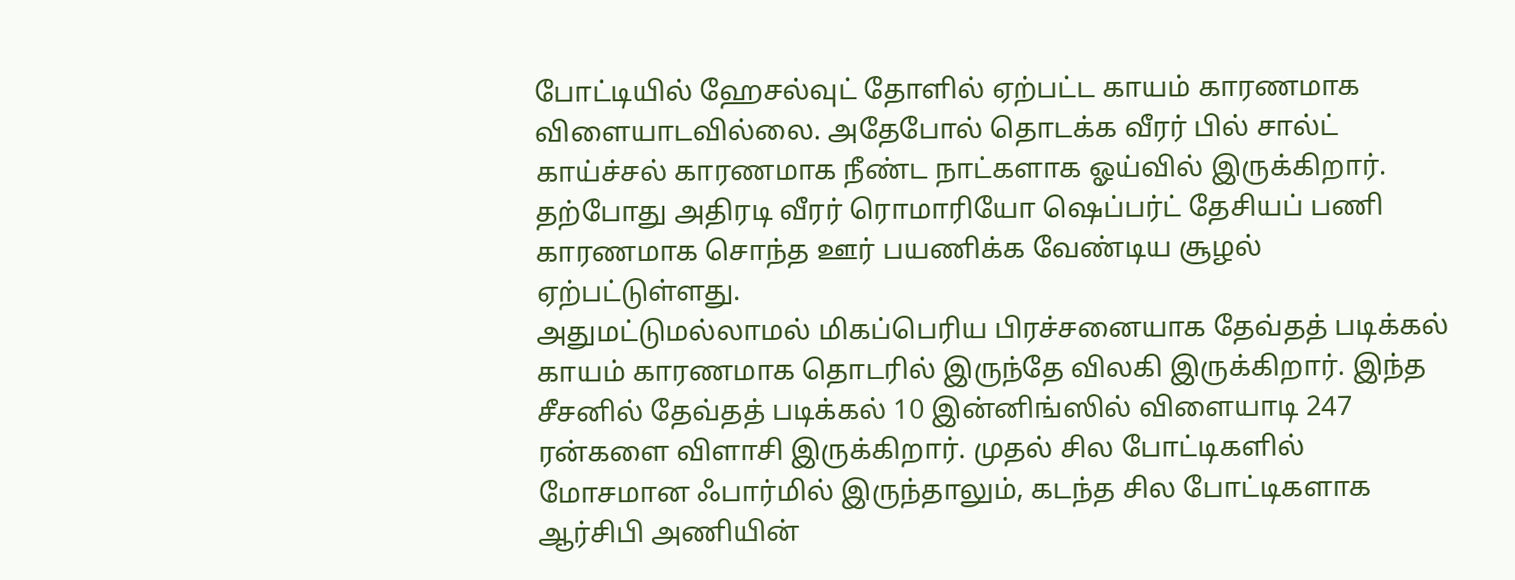போட்டியில் ஹேசல்வுட் தோளில் ஏற்பட்ட காயம் காரணமாக விளையாடவில்லை. அதேபோல் தொடக்க வீரர் பில் சால்ட் காய்ச்சல் காரணமாக நீண்ட நாட்களாக ஓய்வில் இருக்கிறார். தற்போது அதிரடி வீரர் ரொமாரியோ ஷெப்பர்ட் தேசியப் பணி காரணமாக சொந்த ஊர் பயணிக்க வேண்டிய சூழல் ஏற்பட்டுள்ளது.
அதுமட்டுமல்லாமல் மிகப்பெரிய பிரச்சனையாக தேவ்தத் படிக்கல் காயம் காரணமாக தொடரில் இருந்தே விலகி இருக்கிறார். இந்த சீசனில் தேவ்தத் படிக்கல் 10 இன்னிங்ஸில் விளையாடி 247 ரன்களை விளாசி இருக்கிறார். முதல் சில போட்டிகளில் மோசமான ஃபார்மில் இருந்தாலும், கடந்த சில போட்டிகளாக ஆர்சிபி அணியின்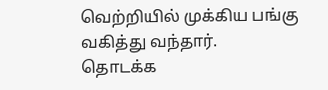வெற்றியில் முக்கிய பங்கு வகித்து வந்தார்.
தொடக்க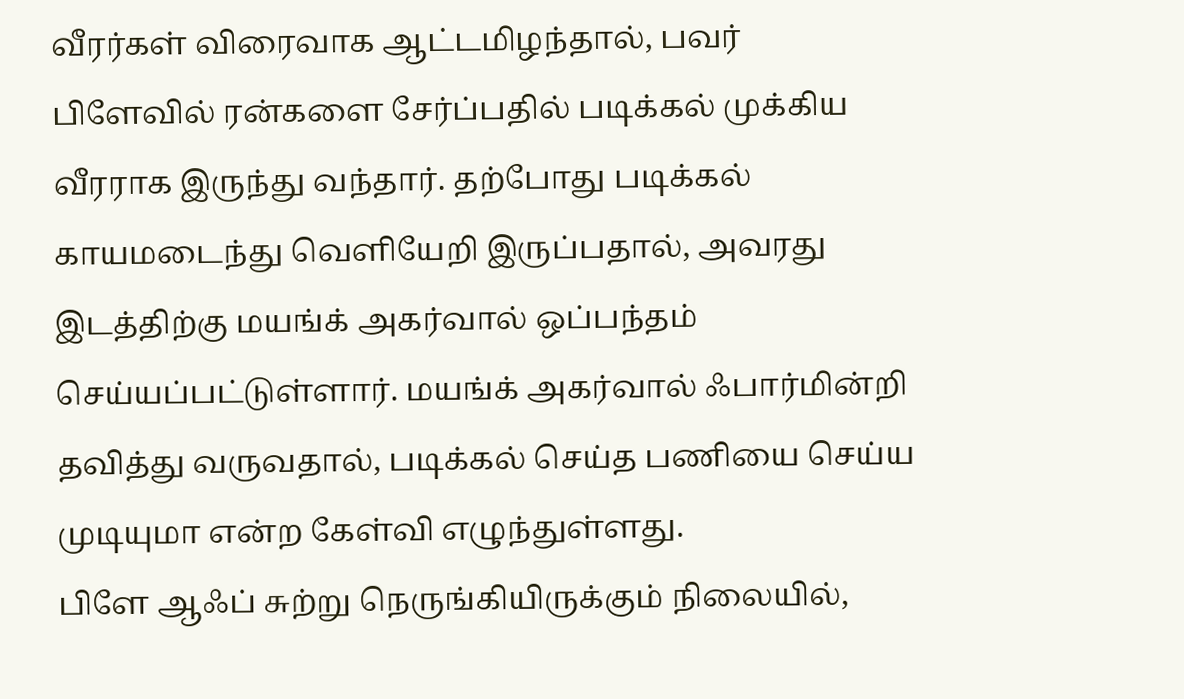வீரர்கள் விரைவாக ஆட்டமிழந்தால், பவர் பிளேவில் ரன்களை சேர்ப்பதில் படிக்கல் முக்கிய வீரராக இருந்து வந்தார். தற்போது படிக்கல் காயமடைந்து வெளியேறி இருப்பதால், அவரது இடத்திற்கு மயங்க் அகர்வால் ஒப்பந்தம் செய்யப்பட்டுள்ளார். மயங்க் அகர்வால் ஃபார்மின்றி தவித்து வருவதால், படிக்கல் செய்த பணியை செய்ய முடியுமா என்ற கேள்வி எழுந்துள்ளது.
பிளே ஆஃப் சுற்று நெருங்கியிருக்கும் நிலையில்,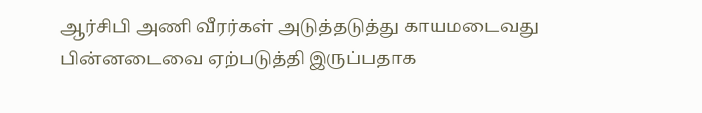ஆர்சிபி அணி வீரர்கள் அடுத்தடுத்து காயமடைவது பின்னடைவை ஏற்படுத்தி இருப்பதாக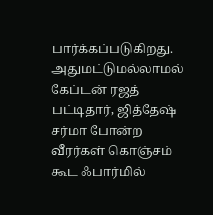பார்க்கப்படுகிறது. அதுமட்டுமல்லாமல் கேப்டன் ரஜத் பட்டிதார், ஜித்தேஷ் சர்மா போன்ற வீரர்கள் கொஞ்சம் கூட ஃபார்மில்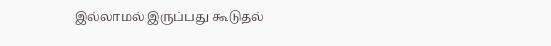இல்லாமல் இருப்பது கூடுதல்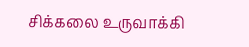சிக்கலை உருவாக்கி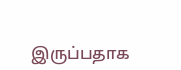இருப்பதாக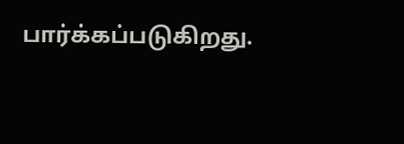பார்க்கப்படுகிறது.